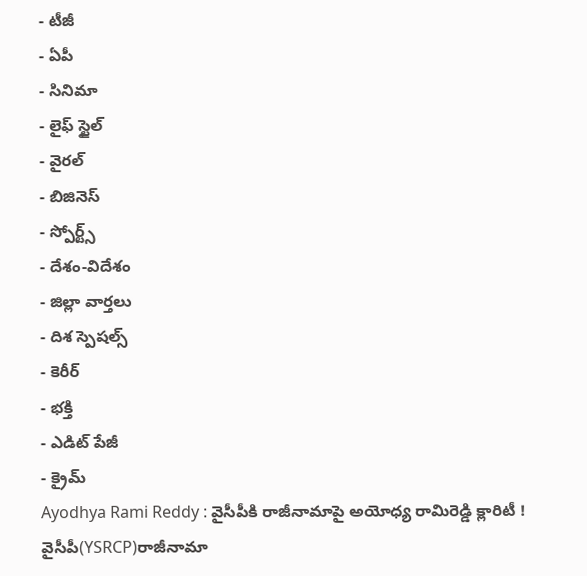- టీజీ
- ఏపీ
- సినిమా
- లైఫ్ స్టైల్
- వైరల్
- బిజినెస్
- స్పోర్ట్స్
- దేశం-విదేశం
- జిల్లా వార్తలు
- దిశ స్పెషల్స్
- కెరీర్
- భక్తి
- ఎడిట్ పేజీ
- క్రైమ్
Ayodhya Rami Reddy : వైసీపీకి రాజీనామాపై అయోధ్య రామిరెడ్డి క్లారిటీ !
వైసీపీ(YSRCP)రాజీనామా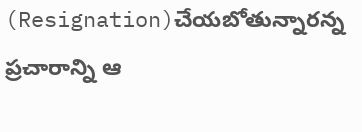(Resignation)చేయబోతున్నారన్న ప్రచారాన్ని ఆ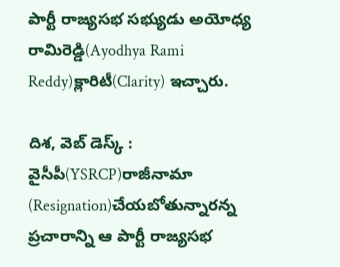పార్టీ రాజ్యసభ సభ్యుడు అయోధ్య రామిరెడ్డి(Ayodhya Rami Reddy)క్లారిటీ(Clarity) ఇచ్చారు.

దిశ, వెబ్ డెస్క్ : వైసీపీ(YSRCP)రాజీనామా (Resignation)చేయబోతున్నారన్న ప్రచారాన్ని ఆ పార్టీ రాజ్యసభ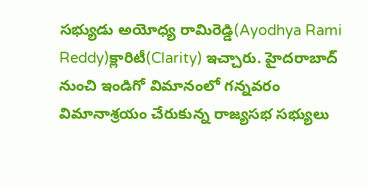సభ్యుడు అయోధ్య రామిరెడ్డి(Ayodhya Rami Reddy)క్లారిటీ(Clarity) ఇచ్చారు. హైదరాబాద్ నుంచి ఇండిగో విమానంలో గన్నవరం విమానాశ్రయం చేరుకున్న రాజ్యసభ సభ్యులు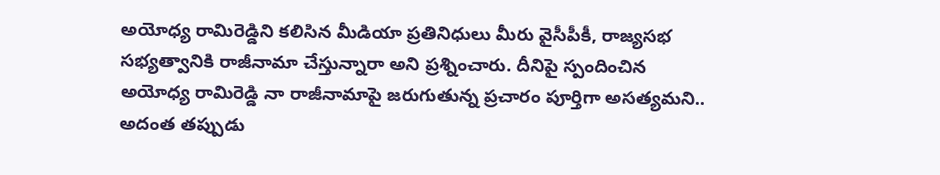అయోధ్య రామిరెడ్డిని కలిసిన మీడియా ప్రతినిధులు మీరు వైసీపీకీ, రాజ్యసభ సభ్యత్వానికి రాజీనామా చేస్తున్నారా అని ప్రశ్నించారు. దీనిపై స్పందించిన అయోధ్య రామిరెడ్డి నా రాజీనామాపై జరుగుతున్న ప్రచారం పూర్తిగా అసత్యమని.. అదంత తప్పుడు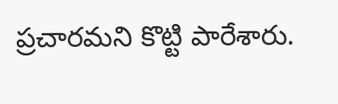ప్రచారమని కొట్టి పారేశారు.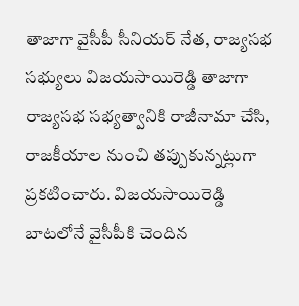తాజాగా వైసీపీ సీనియర్ నేత, రాజ్యసభ సభ్యులు విజయసాయిరెడ్డి తాజాగా రాజ్యసభ సభ్యత్వానికి రాజీనామా చేసి, రాజకీయాల నుంచి తప్పుకున్నట్లుగా ప్రకటించారు. విజయసాయిరెడ్డి బాటలోనే వైసీపీకి చెందిన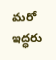మరో ఇద్ధరు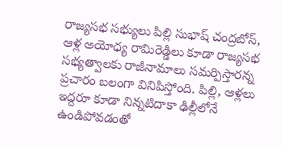రాజ్యసభ సభ్యులు పిల్లి సుభాష్ చంద్రబోస్, ఆళ్ల అయోధ్య రామిరెడ్డిలు కూడా రాజ్యసభ సభ్యత్వాలకు రాజీనామాలు సమర్పిస్తారన్న ప్రచారం బలంగా వినిపిస్తోంది. పిల్లి, ఆళ్లలు ఇద్దరూ కూడా నిన్నటిదాకా ఢిల్లీలోనే ఉండిపోవడంతో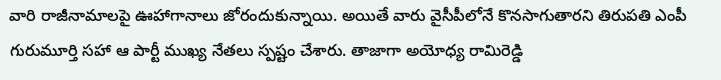వారి రాజీనామాలపై ఊహాగానాలు జోరందుకున్నాయి. అయితే వారు వైసీపీలోనే కొనసాగుతారని తిరుపతి ఎంపీ గురుమూర్తి సహా ఆ పార్టీ ముఖ్య నేతలు స్పష్టం చేశారు. తాజాగా అయోధ్య రామిరెడ్డి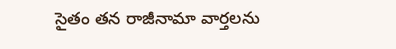సైతం తన రాజీనామా వార్తలను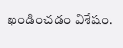ఖండించడం విశేషం.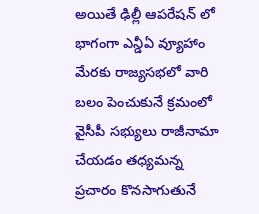అయితే ఢిల్లీ ఆపరేషన్ లో భాగంగా ఎన్డీఏ వ్యూహాం మేరకు రాజ్యసభలో వారి బలం పెంచుకునే క్రమంలో వైసీపీ సభ్యులు రాజీనామా చేయడం తధ్యమన్న ప్రచారం కొనసాగుతునే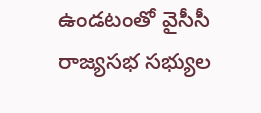ఉండటంతో వైసీసీ రాజ్యసభ సభ్యుల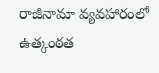రాజీనామా వ్యవహారంలో ఉత్కంఠత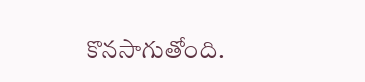కొనసాగుతోంది.